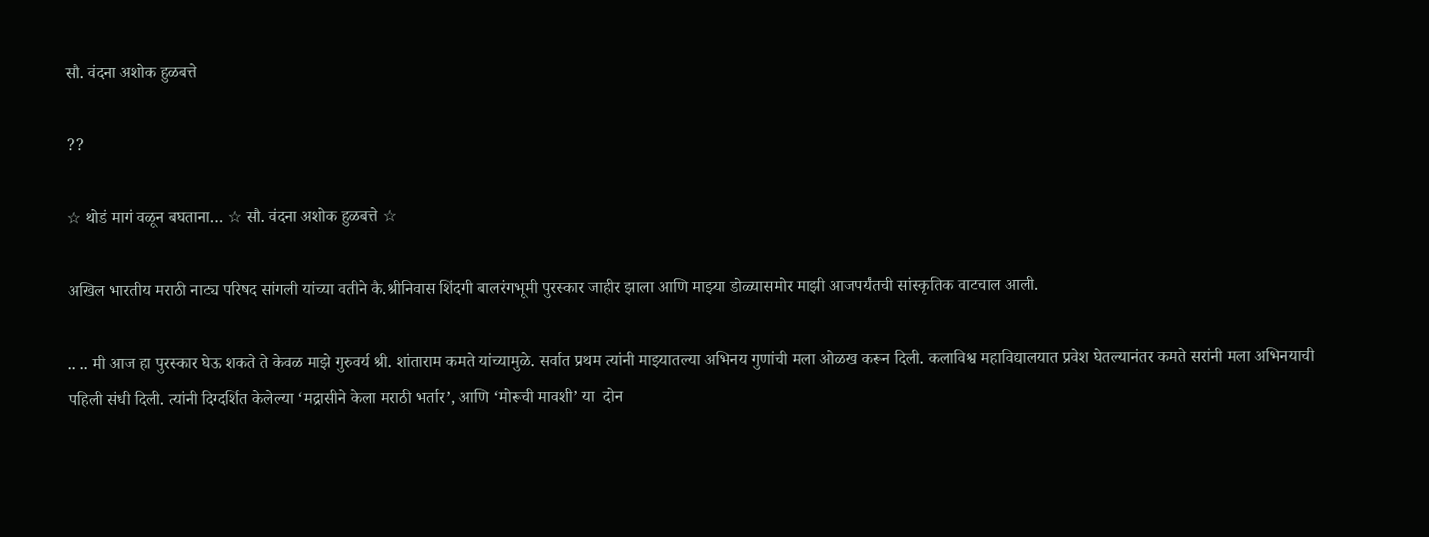सौ. वंदना अशोक हुळबत्ते

??

☆ थोडं मागं वळून बघताना… ☆ सौ. वंदना अशोक हुळबत्ते ☆

अखिल भारतीय मराठी नाट्य परिषद सांगली यांच्या वतीने कै.श्रीनिवास शिंदगी बालरंगभूमी पुरस्कार जाहीर झाला आणि माझ्या डोळ्यासमोर माझी आजपर्यंतची सांस्कृतिक वाटचाल आली.

.. .. मी आज हा पुरस्कार घेऊ शकते ते केवळ माझे गुरुवर्य श्री. शांताराम कमते यांच्यामुळे. सर्वात प्रथम त्यांनी माझ्यातल्या अभिनय गुणांची मला ओळख करून दिली. कलाविश्व महाविद्यालयात प्रवेश घेतल्यानंतर कमते सरांनी मला अभिनयाची पहिली संधी दिली. त्यांनी दिग्दर्शित केलेल्या ‘मद्रासीने केला मराठी भर्तार’, आणि ‘मोरूची मावशी’ या  दोन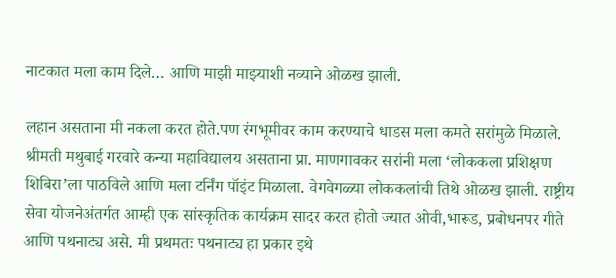नाटकात मला काम दिले… आणि माझी माझ्याशी नव्याने ओळख झाली.

लहान असताना मी नकला करत होते.पण रंगभूमीवर काम करण्याचे धाडस मला कमते सरांमुळे मिळाले. श्रीमती मथुबाई गरवारे कन्या महाविद्यालय असताना प्रा. माणगावकर सरांनी मला ‘लोककला प्रशिक्षण शिबिरा’ला पाठविले आणि मला टर्निंग पॉइंट मिळाला. वेगवेगळ्या लोककलांची तिथे ओळख झाली. राष्ट्रीय सेवा योजनेअंतर्गत आम्ही एक सांस्कृतिक कार्यक्रम सादर करत होतो ज्यात ओवी,भारूड, प्रबोधनपर गीते आणि पथनाट्य असे. मी प्रथमतः पथनाट्य हा प्रकार इथे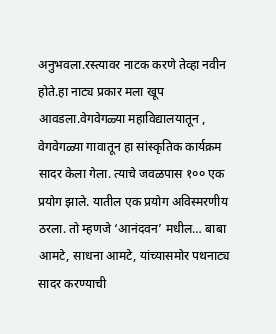अनुभवला.रस्त्यावर नाटक करणे तेव्हा नवीन होते.हा नाट्य प्रकार मला खूप आवडला.वेगवेगळ्या महाविद्यालयातून , वेगवेगळ्या गावातून हा सांस्कृतिक कार्यक्रम सादर केला गेला. त्याचे जवळपास १०० एक प्रयोग झाले. यातील एक प्रयोग अविस्मरणीय ठरला. तो म्हणजे ‘आनंदवन’ मधील… बाबा आमटे, साधना आमटे, यांच्यासमोर पथनाट्य सादर करण्याची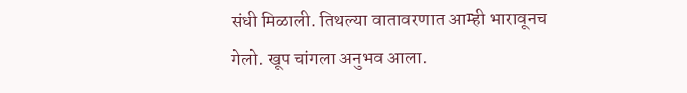संधी मिळाली. तिथल्या वातावरणात आम्ही भारावूनच गेलो. खूप चांगला अनुभव आला.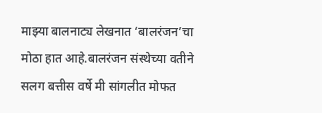माझ्या बालनाट्य लेखनात ‘बालरंजन’चा मोठा हात आहे.बालरंजन संस्थेच्या वतीने सलग बत्तीस वर्षे मी सांगलीत मोफत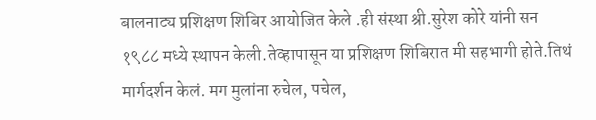बालनाट्य प्रशिक्षण शिबिर आयोजित केले .ही संस्था श्री.सुरेश कोरे यांनी सन १९८८ मध्ये स्थापन केली.तेव्हापासून या प्रशिक्षण शिबिरात मी सहभागी होते.तिथं मार्गदर्शन केलं. मग मुलांना रुचेल, पचेल,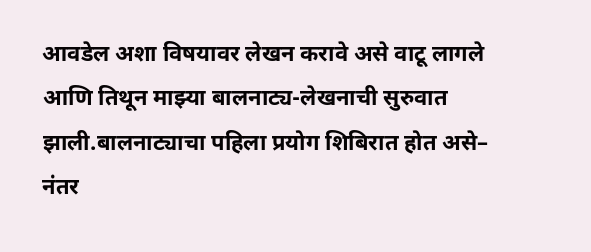आवडेल अशा विषयावर लेखन करावे असे वाटू लागले आणि तिथून माझ्या बालनाट्य-लेखनाची सुरुवात झाली.बालनाट्याचा पहिला प्रयोग शिबिरात होत असे– नंतर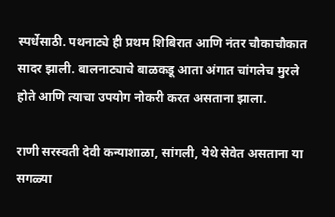स्पर्धेसाठी. पथनाट्ये ही प्रथम शिबिरात आणि नंतर चौकाचौकात सादर झाली. बालनाट्याचे बाळकडू आता अंगात चांगलेच मुरले होते आणि त्याचा उपयोग नोकरी करत असताना झाला.

राणी सरस्वती देवी कन्याशाळा, सांगली, येथे सेवेत असताना या सगळ्या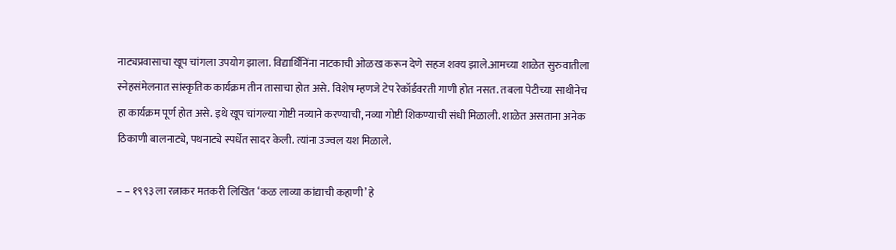नाट्यप्रवासाचा खूप चांगला उपयोग झाला. विद्यार्थिनिंना नाटकाची ओळख करून देणे सहज शक्य झाले.आमच्या शाळेत सुरुवातीला स्नेहसंमेलनात सांस्कृतिक कार्यक्रम तीन तासाचा होत असे. विशेष म्हणजे टेप रेकॉर्डवरती गाणी होत नसत. तबला पेटीच्या साथीनेच हा कार्यक्रम पूर्ण होत असे. इथे खूप चांगल्या गोष्टी नव्याने करण्याची, नव्या गोष्टी शिकण्याची संधी मिळाली. शाळेत असताना अनेक ठिकाणी बालनाट्ये, पथनाट्ये स्पर्धेत सादर केली. त्यांना उज्वल यश मिळाले.

– – १९९३ ला रत्नाकर मतकरी लिखित ‘कळ लाव्या कांद्याची कहाणी’ हे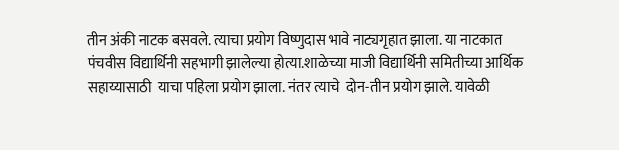तीन अंकी नाटक बसवले. त्याचा प्रयोग विष्णुदास भावे नाट्यगृहात झाला. या नाटकात पंचवीस विद्यार्थिनी सहभागी झालेल्या होत्या.शाळेच्या माजी विद्यार्थिनी समितीच्या आर्थिक सहाय्यासाठी  याचा पहिला प्रयोग झाला. नंतर त्याचे  दोन-तीन प्रयोग झाले. यावेळी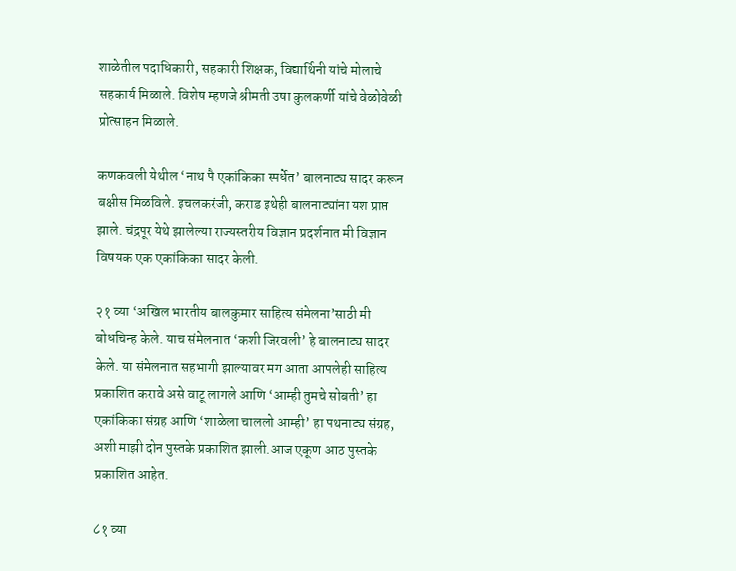शाळेतील पदाधिकारी, सहकारी शिक्षक, विद्यार्थिनी यांचे मोलाचे सहकार्य मिळाले. विशेष म्हणजे श्रीमती उषा कुलकर्णी यांचे वेळोवेळी प्रोत्साहन मिळाले.

कणकवली येथील ‘नाथ पै एकांकिका स्पर्धेत’ बालनाट्य सादर करून बक्षीस मिळविले. इचलकरंजी, कराड इथेही बालनाट्यांना यश प्राप्त झाले. चंद्रपूर येथे झालेल्या राज्यस्तरीय विज्ञान प्रदर्शनात मी विज्ञान विषयक एक एकांकिका सादर केली.

२१ व्या ‘अखिल भारतीय बालकुमार साहित्य संमेलना’साठी मी बोधचिन्ह केले. याच संमेलनात ‘कशी जिरवली’ हे बालनाट्य सादर केले. या संमेलनात सहभागी झाल्यावर मग आता आपलेही साहित्य प्रकाशित करावे असे वाटू लागले आणि ‘आम्ही तुमचे सोबती’ हा एकांकिका संग्रह आणि ‘शाळेला चाललो आम्ही’ हा पथनाट्य संग्रह, अशी माझी दोन पुस्तके प्रकाशित झाली.आज एकूण आठ पुस्तके प्रकाशित आहेत.

८१ व्या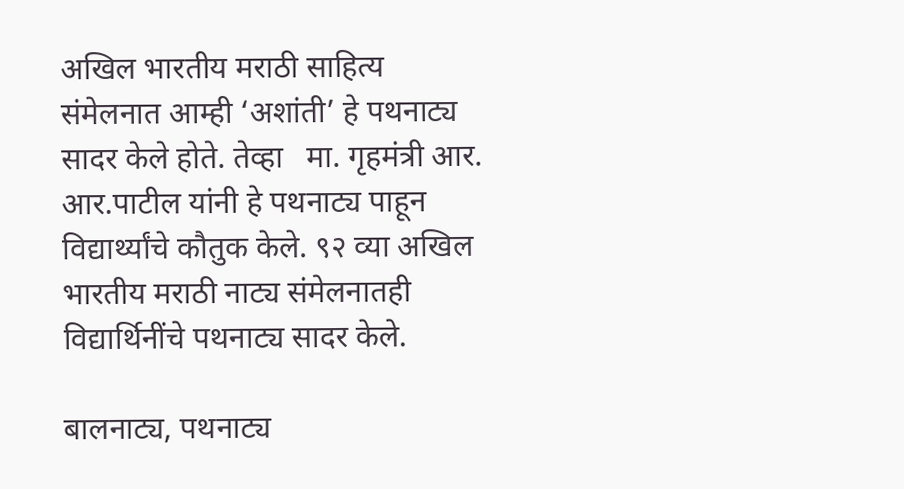अखिल भारतीय मराठी साहित्य संमेलनात आम्ही ‘अशांती’ हे पथनाट्य सादर केले होते. तेव्हा   मा. गृहमंत्री आर. आर.पाटील यांनी हे पथनाट्य पाहून विद्यार्थ्यांचे कौतुक केले. ९२ व्या अखिल भारतीय मराठी नाट्य संमेलनातही  विद्यार्थिनींचे पथनाट्य सादर केले.

बालनाट्य, पथनाट्य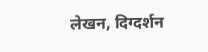लेखन, दिग्दर्शन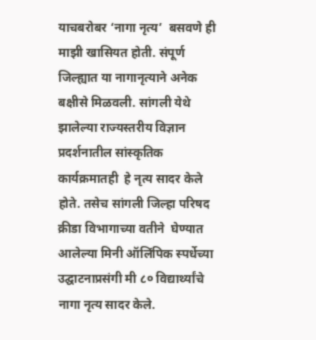याचबरोबर ‘नागा नृत्य’  बसवणे ही माझी खासियत होती. संपूर्ण जिल्ह्यात या नागानृत्याने अनेक बक्षीसे मिळवली. सांगली येथे झालेल्या राज्यस्तरीय विज्ञान प्रदर्शनातील सांस्कृतिक कार्यक्रमातही  हे नृत्य सादर केले होते. तसेच सांगली जिल्हा परिषद क्रीडा विभागाच्या वतीने  घेण्यात आलेल्या मिनी ऑलिंपिक स्पर्धेच्या उद्घाटनाप्रसंगी मी ८० विद्यार्थ्यांचे नागा नृत्य सादर केले.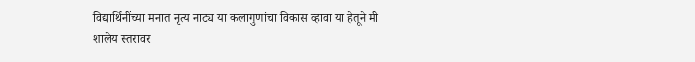विद्यार्थिनींच्या मनात नृत्य नाट्य या कलागुणांचा विकास व्हावा या हेतूने मी शालेय स्तरावर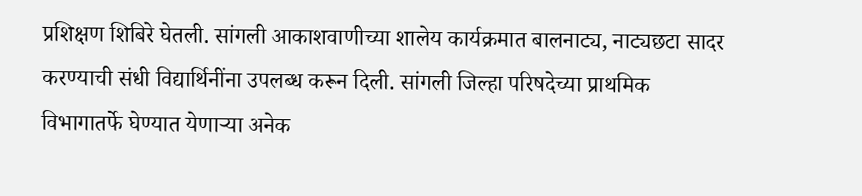प्रशिक्षण शिबिरे घेतली. सांगली आकाशवाणीच्या शालेय कार्यक्रमात बालनाट्य, नाट्यछटा सादर करण्याची संधी विद्यार्थिनींना उपलब्ध करून दिली. सांगली जिल्हा परिषदेच्या प्राथमिक विभागातर्फे घेण्यात येणाऱ्या अनेक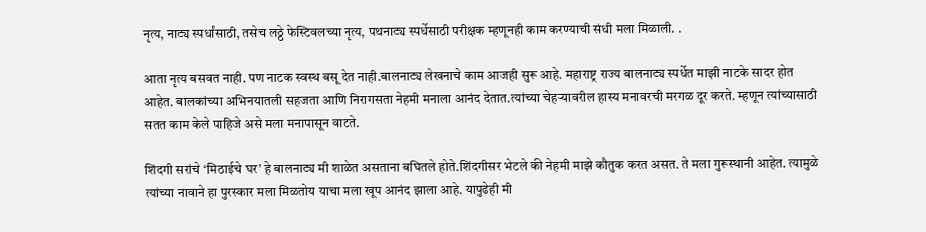नृत्य, नाट्य स्पर्धांसाठी, तसेच लठ्ठे फेस्टिवलच्या नृत्य, पथनाट्य स्पर्धेसाठी परीक्षक म्हणूनही काम करण्याची संधी मला मिळाली. .

आता नृत्य बसवत नाही. पण नाटक स्वस्थ बसू देत नाही.बालनाट्य लेखनाचे काम आजही सुरू आहे. महाराष्ट्र राज्य बालनाट्य स्पर्धेत माझी नाटके सादर होत आहेत. बालकांच्या अभिनयातली सहजता आणि निरागसता नेहमी मनाला आनंद देतात.त्यांच्या चेहऱ्यावरील हास्य मनावरची मरगळ दूर करते. म्हणून त्यांच्यासाठी सतत काम केले पाहिजे असे मला मनापासून वाटते.

शिंदगी सरांचे ‘मिठाईचे घर’ हे बालनाट्य मी शाळेत असताना बघितले होते.शिंदगीसर भेटले की नेहमी माझे कौतुक करत असत. ते मला गुरूस्थानी आहेत. त्यामुळे त्यांच्या नावाने हा पुरस्कार मला मिळतोय याचा मला खूप आनंद झाला आहे. यापुढेही मी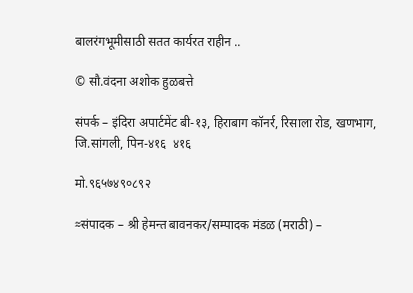बालरंगभूमीसाठी सतत कार्यरत राहीन ..

© सौ.वंदना अशोक हुळबत्ते

संपर्क – इंदिरा अपार्टमेंट बी-१३, हिराबाग कॉनर्र, रिसाला रोड, खणभाग, जि.सांगली, पिन-४१६  ४१६

मो.९६५७४९०८९२

≈संपादक – श्री हेमन्त बावनकर/सम्पादक मंडळ (मराठी) –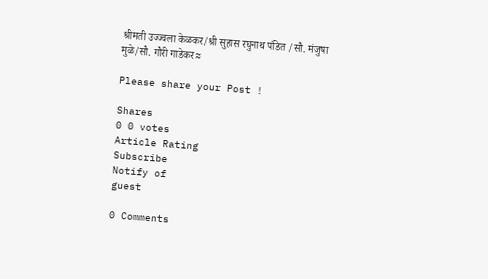श्रीमती उज्ज्वला केळकर/श्री सुहास रघुनाथ पंडित /सौ. मंजुषा मुळे/सौ. गौरी गाडेकर≈

Please share your Post !

Shares
0 0 votes
Article Rating
Subscribe
Notify of
guest

0 Comments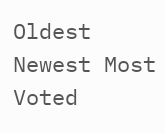Oldest
Newest Most Voted